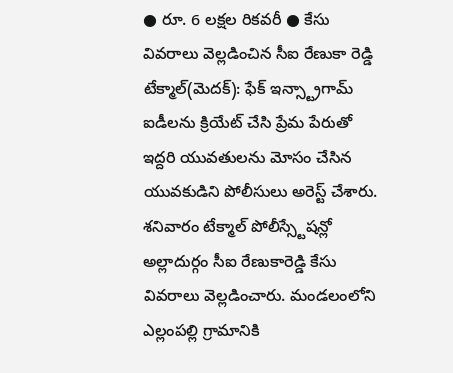● రూ. 6 లక్షల రికవరీ ● కేసు వివరాలు వెల్లడించిన సీఐ రేణుకా రెడ్డి
టేక్మాల్(మెదక్): ఫేక్ ఇన్స్ట్రాగామ్ ఐడీలను క్రియేట్ చేసి ప్రేమ పేరుతో ఇద్దరి యువతులను మోసం చేసిన యువకుడిని పోలీసులు అరెస్ట్ చేశారు. శనివారం టేక్మాల్ పోలీస్స్టేషన్లో అల్లాదుర్గం సీఐ రేణుకారెడ్డి కేసు వివరాలు వెల్లడించారు. మండలంలోని ఎల్లంపల్లి గ్రామానికి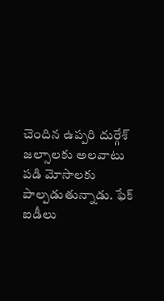చెందిన ఉప్పరి దుర్గేశ్ జల్సాలకు అలవాటు పడి మోసాలకు పాల్పడుతున్నాడు. ఫేక్ ఐడీలు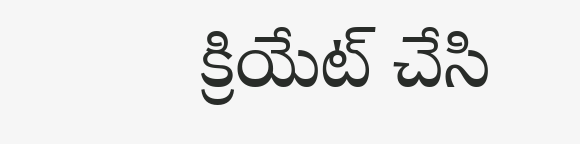క్రియేట్ చేసి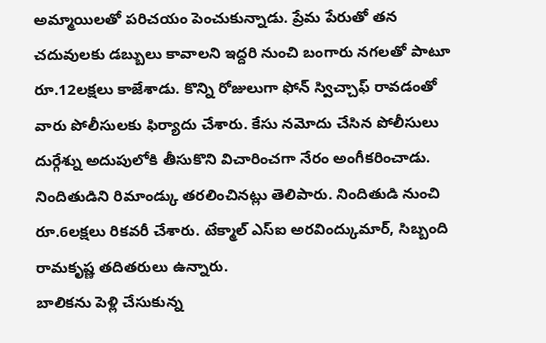అమ్మాయిలతో పరిచయం పెంచుకున్నాడు. ప్రేమ పేరుతో తన చదువులకు డబ్బులు కావాలని ఇద్దరి నుంచి బంగారు నగలతో పాటూ రూ.12లక్షలు కాజేశాడు. కొన్ని రోజులుగా ఫోన్ స్విచ్చాఫ్ రావడంతో వారు పోలీసులకు ఫిర్యాదు చేశారు. కేసు నమోదు చేసిన పోలీసులు దుర్గేశ్ను అదుపులోకి తీసుకొని విచారించగా నేరం అంగీకరించాడు. నిందితుడిని రిమాండ్కు తరలించినట్లు తెలిపారు. నిందితుడి నుంచి రూ.6లక్షలు రికవరీ చేశారు. టేక్మాల్ ఎస్ఐ అరవింద్కుమార్, సిబ్బంది రామకృష్ణ తదితరులు ఉన్నారు.
బాలికను పెళ్లి చేసుకున్న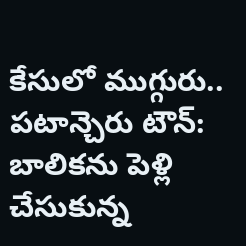కేసులో ముగ్గురు..
పటాన్చెరు టౌన్: బాలికను పెళ్లి చేసుకున్న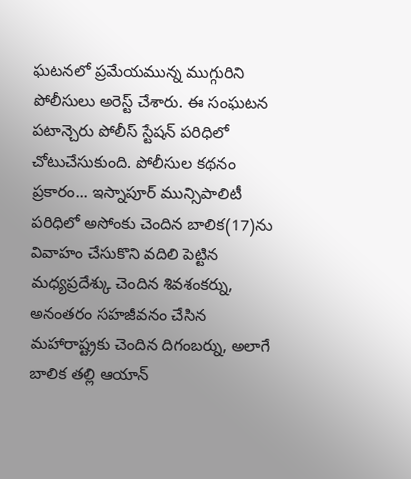ఘటనలో ప్రమేయమున్న ముగ్గురిని పోలీసులు అరెస్ట్ చేశారు. ఈ సంఘటన పటాన్చెరు పోలీస్ స్టేషన్ పరిధిలో చోటుచేసుకుంది. పోలీసుల కథనం ప్రకారం... ఇస్నాపూర్ మున్సిపాలిటీ పరిధిలో అసోంకు చెందిన బాలిక(17)ను వివాహం చేసుకొని వదిలి పెట్టిన మధ్యప్రదేశ్కు చెందిన శివశంకర్ను, అనంతరం సహజీవనం చేసిన మహారాష్ట్రకు చెందిన దిగంబర్ను, అలాగే బాలిక తల్లి ఆయాన్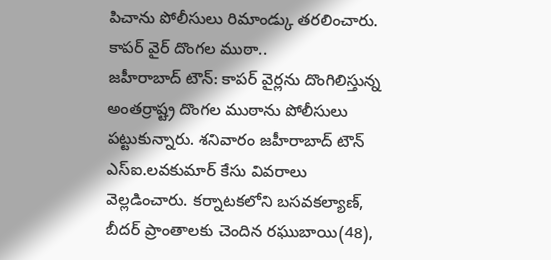పిచాను పోలీసులు రిమాండ్కు తరలించారు.
కాపర్ వైర్ దొంగల ముఠా..
జహీరాబాద్ టౌన్: కాపర్ వైర్లను దొంగిలిస్తున్న అంతర్రాష్ట్ర దొంగల ముఠాను పోలీసులు పట్టుకున్నారు. శనివారం జహీరాబాద్ టౌన్ ఎస్ఐ.లవకుమార్ కేసు వివరాలు వెల్లడించారు. కర్నాటకలోని బసవకల్యాణ్, బీదర్ ప్రాంతాలకు చెందిన రఘుబాయి(48),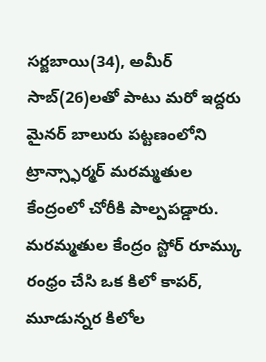సర్జబాయి(34), అమీర్ సాబ్(26)లతో పాటు మరో ఇద్దరు మైనర్ బాలురు పట్టణంలోని ట్రాన్స్ఫార్మర్ మరమ్మతుల కేంద్రంలో చోరీకి పాల్పపడ్డారు. మరమ్మతుల కేంద్రం స్టోర్ రూమ్కు రంధ్రం చేసి ఒక కిలో కాపర్, మూడున్నర కిలోల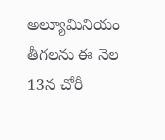అల్యూమినియం తీగలను ఈ నెల 13న చోరీ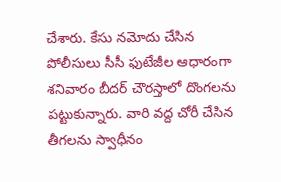చేశారు. కేసు నమోదు చేసిన పోలీసులు సీసీ ఫుటేజీల ఆధారంగా శనివారం బీదర్ చౌరస్తాలో దొంగలను పట్టుకున్నారు. వారి వద్ద చోరీ చేసిన తీగలను స్వాధీనం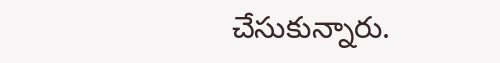చేసుకున్నారు.